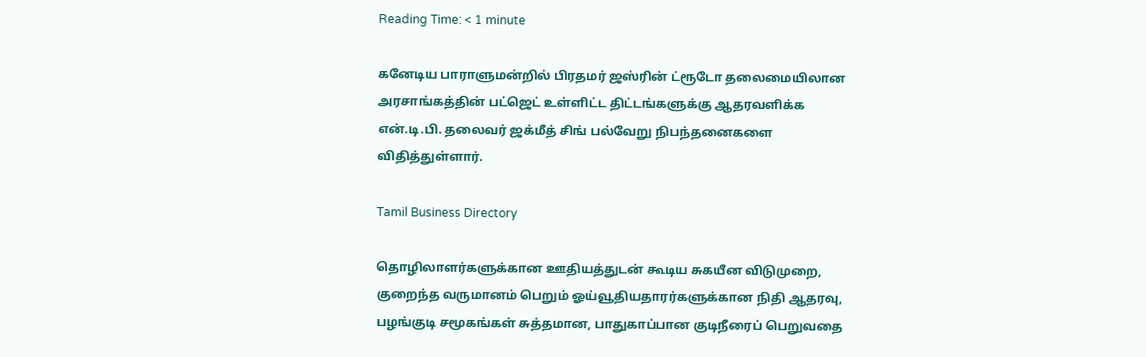Reading Time: < 1 minute

கனேடிய பாராளுமன்றில் பிரதமர் ஜஸ்ரின் ட்ரூடோ தலைமையிலான அரசாங்கத்தின் பட்ஜெட் உள்ளிட்ட திட்டங்களுக்கு ஆதரவளிக்க என்.டி.பி. தலைவர் ஜக்மீத் சிங் பல்வேறு நிபந்தனைகளை விதித்துள்ளார்.

Tamil Business Directory

தொழிலாளர்களுக்கான ஊதியத்துடன் கூடிய சுகயீன விடுமுறை, குறைந்த வருமானம் பெறும் ஓய்வூதியதாரர்களுக்கான நிதி ஆதரவு, பழங்குடி சமூகங்கள் சுத்தமான, பாதுகாப்பான குடிநீரைப் பெறுவதை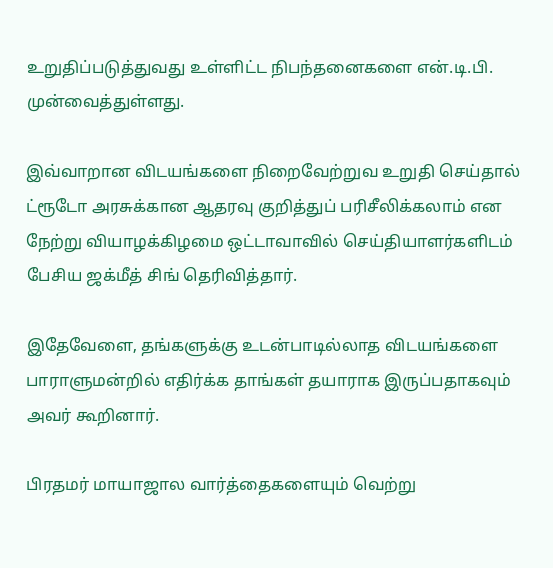உறுதிப்படுத்துவது உள்ளிட்ட நிபந்தனைகளை என்.டி.பி. முன்வைத்துள்ளது.

இவ்வாறான விடயங்களை நிறைவேற்றுவ உறுதி செய்தால் ட்ரூடோ அரசுக்கான ஆதரவு குறித்துப் பரிசீலிக்கலாம் என நேற்று வியாழக்கிழமை ஒட்டாவாவில் செய்தியாளர்களிடம் பேசிய ஜக்மீத் சிங் தெரிவித்தார்.

இதேவேளை, தங்களுக்கு உடன்பாடில்லாத விடயங்களை பாராளுமன்றில் எதிர்க்க தாங்கள் தயாராக இருப்பதாகவும் அவர் கூறினார்.

பிரதமர் மாயாஜால வார்த்தைகளையும் வெற்று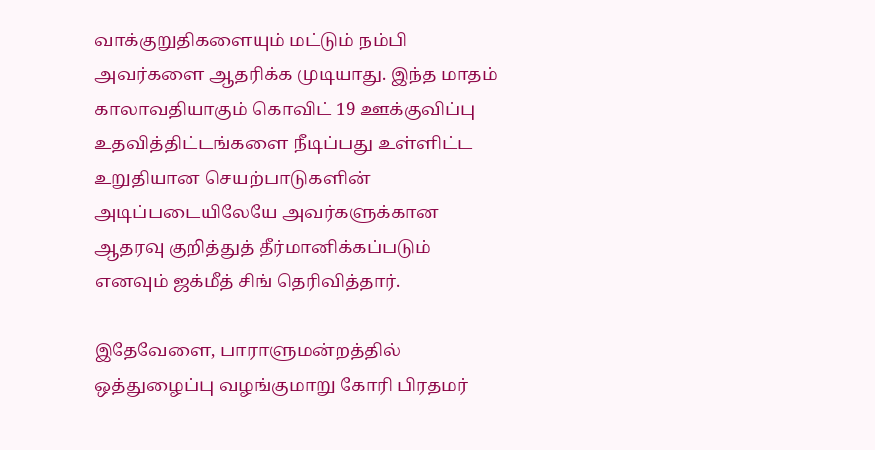வாக்குறுதிகளையும் மட்டும் நம்பி அவர்களை ஆதரிக்க முடியாது. இந்த மாதம் காலாவதியாகும் கொவிட் 19 ஊக்குவிப்பு உதவித்திட்டங்களை நீடிப்பது உள்ளிட்ட உறுதியான செயற்பாடுகளின் அடிப்படையிலேயே அவர்களுக்கான ஆதரவு குறித்துத் தீர்மானிக்கப்படும் எனவும் ஜக்மீத் சிங் தெரிவித்தார்.

இதேவேளை, பாராளுமன்றத்தில் ஒத்துழைப்பு வழங்குமாறு கோரி பிரதமர்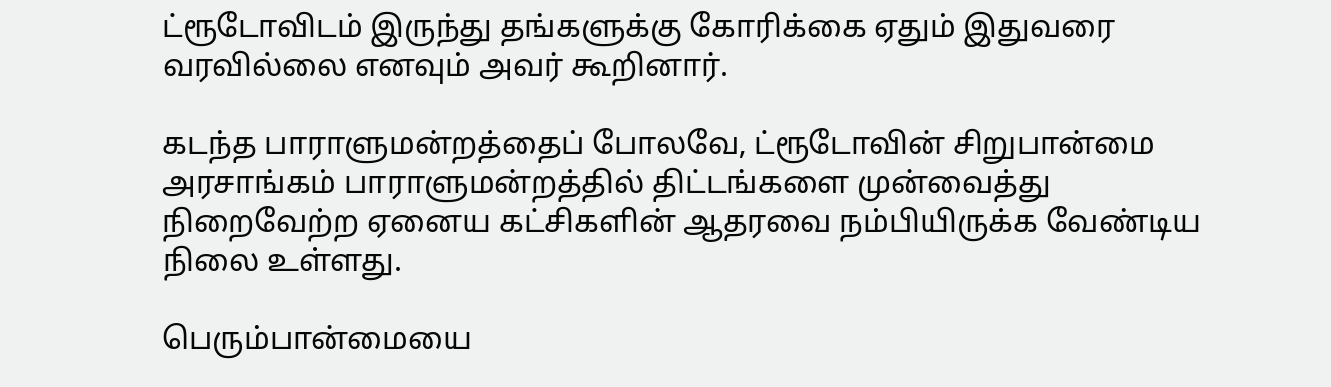ட்ரூடோவிடம் இருந்து தங்களுக்கு கோரிக்கை ஏதும் இதுவரை வரவில்லை எனவும் அவர் கூறினார்.

கடந்த பாராளுமன்றத்தைப் போலவே, ட்ரூடோவின் சிறுபான்மை அரசாங்கம் பாராளுமன்றத்தில் திட்டங்களை முன்வைத்து நிறைவேற்ற ஏனைய கட்சிகளின் ஆதரவை நம்பியிருக்க வேண்டிய நிலை உள்ளது.

பெரும்பான்மையை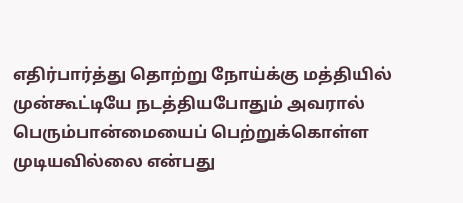எதிர்பார்த்து தொற்று நோய்க்கு மத்தியில் முன்கூட்டியே நடத்தியபோதும் அவரால் பெரும்பான்மையைப் பெற்றுக்கொள்ள முடியவில்லை என்பது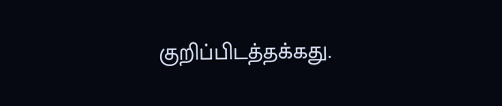குறிப்பிடத்தக்கது.